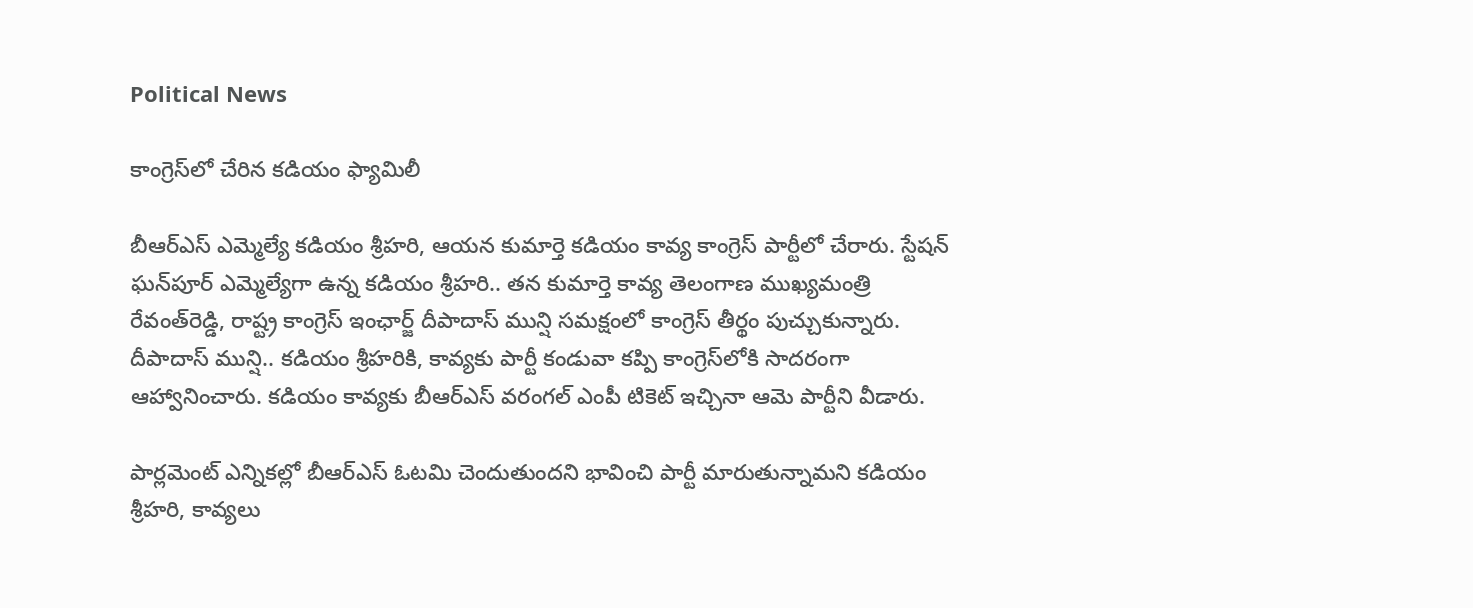Political News

కాంగ్రెస్‌లో చేరిన క‌డియం ఫ్యామిలీ

బీఆర్ఎస్ ఎమ్మెల్యే కడియం శ్రీహరి, ఆయన కుమార్తె కడియం కావ్య కాంగ్రెస్‌ పార్టీలో చేరారు. స్టేషన్‌ ఘన్‌పూర్‌ ఎమ్మెల్యేగా ఉన్న‌ కడియం శ్రీహరి.. తన కుమార్తె కావ్య తెలంగాణ ముఖ్యమంత్రి రేవంత్‌రెడ్డి, రాష్ట్ర కాంగ్రెస్ ఇంఛార్జ్ దీపాదాస్‌ మున్షి సమక్షంలో కాంగ్రెస్‌ తీర్థం పుచ్చుకున్నారు. దీపాదాస్‌ మున్షి.. కడియం శ్రీహరికి, కావ్యకు పార్టీ కండువా కప్పి కాంగ్రెస్‌లోకి సాదరంగా ఆహ్వానించారు. కడియం కావ్యకు బీఆర్ఎస్ వరంగల్‌ ఎంపీ టికెట్‌ ఇచ్చినా ఆమె పార్టీని వీడారు.

పార్లమెంట్ ఎన్నికల్లో బీఆర్ఎస్ ఓటమి చెందుతుందని భావించి పార్టీ మారుతున్నామని కడియం శ్రీహరి, కావ్యలు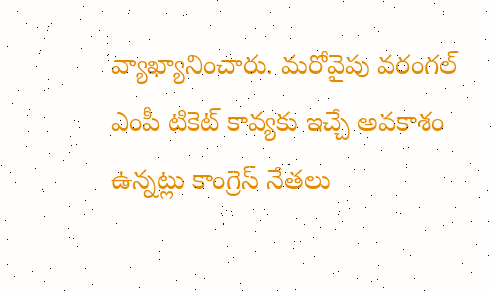వ్యాఖ్యానించారు. మరోవైపు వరంగల్ ఎంపీ టికెట్ కావ్యకు ఇచ్చే అవకాశం ఉన్నట్లు కాంగ్రెస్ నేతలు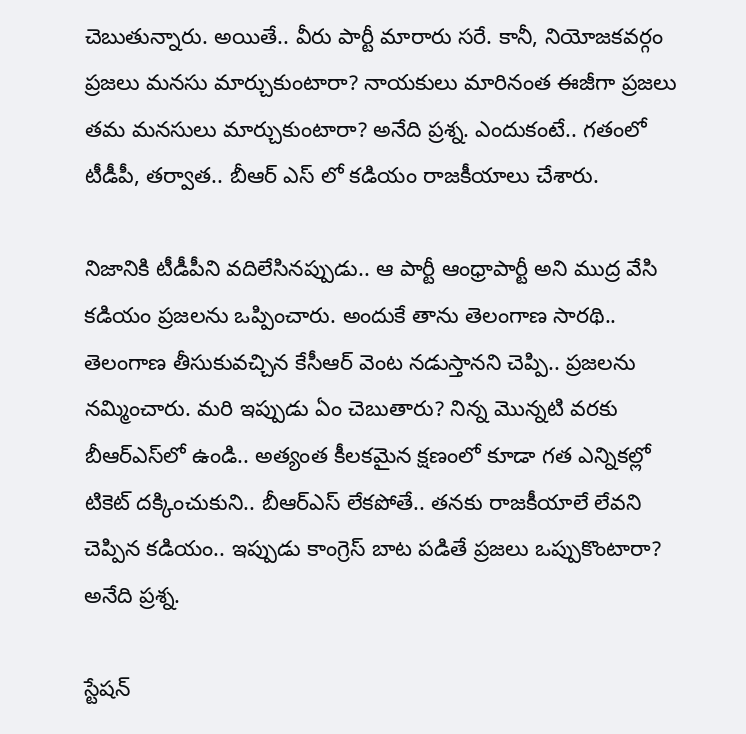చెబుతున్నారు. అయితే.. వీరు పార్టీ మారారు స‌రే. కానీ, నియోజ‌క‌వ‌ర్గం ప్ర‌జ‌లు మ‌న‌సు మార్చుకుంటారా? నాయ‌కులు మారినంత ఈజీగా ప్ర‌జ‌లు త‌మ మ‌న‌సులు మార్చుకుంటారా? అనేది ప్ర‌శ్న‌. ఎందుకంటే.. గ‌తంలో టీడీపీ, త‌ర్వాత‌.. బీఆర్ ఎస్ లో క‌డియం రాజ‌కీయాలు చేశారు.

నిజానికి టీడీపీని వ‌దిలేసిన‌ప్పుడు.. ఆ పార్టీ ఆంధ్రాపార్టీ అని ముద్ర వేసి క‌డియం ప్ర‌జ‌ల‌ను ఒప్పించారు. అందుకే తాను తెలంగాణ సార‌థి.. తెలంగాణ తీసుకువ‌చ్చిన కేసీఆర్ వెంట న‌డుస్తాన‌ని చెప్పి.. ప్ర‌జ‌ల‌ను న‌మ్మించారు. మ‌రి ఇప్పుడు ఏం చెబుతారు? నిన్న మొన్న‌టి వ‌ర‌కు బీఆర్ఎస్‌లో ఉండి.. అత్యంత కీల‌క‌మైన క్ష‌ణంలో కూడా గ‌త ఎన్నిక‌ల్లో టికెట్ ద‌క్కించుకుని.. బీఆర్ఎస్ లేక‌పోతే.. త‌న‌కు రాజకీయాలే లేవ‌ని చెప్పిన క‌డియం.. ఇప్పుడు కాంగ్రెస్ బాట ప‌డితే ప్ర‌జ‌లు ఒప్పుకొంటారా? అనేది ప్ర‌శ్న‌.

స్టేష‌న్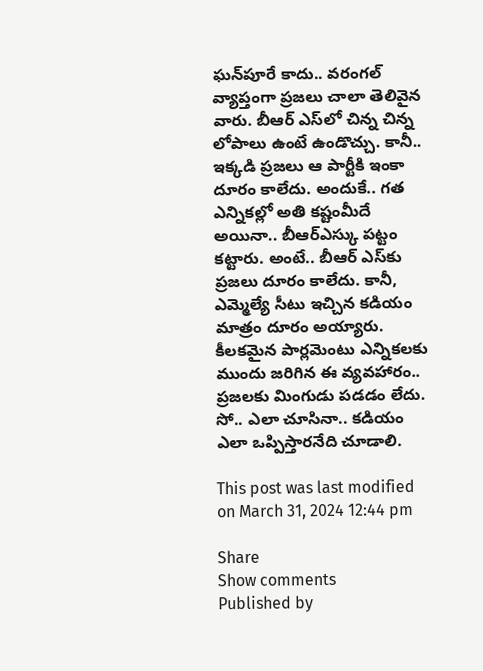ఘ‌న్‌పూరే కాదు.. వ‌రంగ‌ల్ వ్యాప్తంగా ప్ర‌జ‌లు చాలా తెలివైన వారు. బీఆర్ ఎస్‌లో చిన్న చిన్న లోపాలు ఉంటే ఉండొచ్చు. కానీ.. ఇక్క‌డి ప్ర‌జ‌లు ఆ పార్టీకి ఇంకా దూరం కాలేదు. అందుకే.. గ‌త ఎన్నిక‌ల్లో అతి క‌ష్టంమీదే అయినా.. బీఆర్ఎస్కు ప‌ట్టం క‌ట్టారు. అంటే.. బీఆర్ ఎస్‌కు ప్ర‌జ‌లు దూరం కాలేదు. కానీ, ఎమ్మెల్యే సీటు ఇచ్చిన క‌డియం మాత్రం దూరం అయ్యారు. కీల‌క‌మైన పార్ల‌మెంటు ఎన్నిక‌ల‌కు ముందు జ‌రిగిన ఈ వ్య‌వ‌హారం.. ప్ర‌జ‌ల‌కు మింగుడు ప‌డ‌డం లేదు. సో.. ఎలా చూసినా.. క‌డియం ఎలా ఒప్పిస్తార‌నేది చూడాలి.

This post was last modified on March 31, 2024 12:44 pm

Share
Show comments
Published by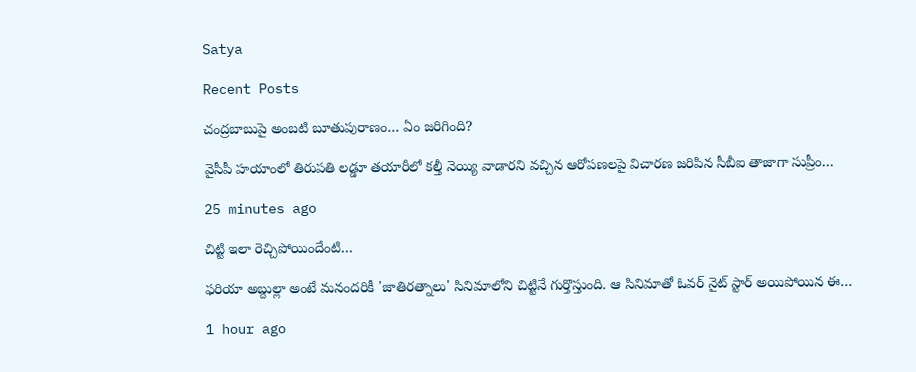Satya

Recent Posts

చంద్రబాబుపై అంబటి బూతుపురాణం… ఏం జరిగింది?

వైసీపీ హయాంలో తిరుపతి లడ్డూ తయారీలో కల్తీ నెయ్యి వాడారని వచ్చిన ఆరోపణలపై విచారణ జరిపిన సీబీఐ తాజాగా సుప్రీం…

25 minutes ago

చిట్టి ఇలా రెచ్చిపోయిందేంటి…

ఫరియా అబ్దుల్లా అంటే మనందరికీ 'జాతిరత్నాలు' సినిమాలోని చిట్టినే గుర్తొస్తుంది. ఆ సినిమాతో ఓవర్ నైట్ స్టార్ అయిపోయిన ఈ…

1 hour ago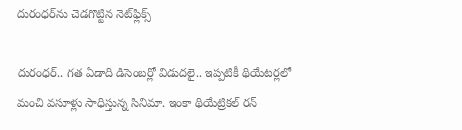దురంధర్‌ను చెడగొట్టిన నెట్‌ఫ్లిక్స్

దురంధర్.. గత ఏడాది డిసెంబర్లో విడుదలై.. ఇప్పటికీ థియేటర్లలో మంచి వసూళ్లు సాధిస్తున్న సినిమా. ఇంకా థియేట్రికల్ రన్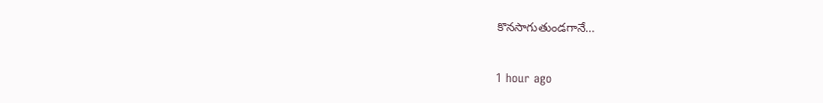కొనసాగుతుండగానే…

1 hour ago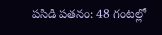పసిడి పతనం: 48 గంటల్లో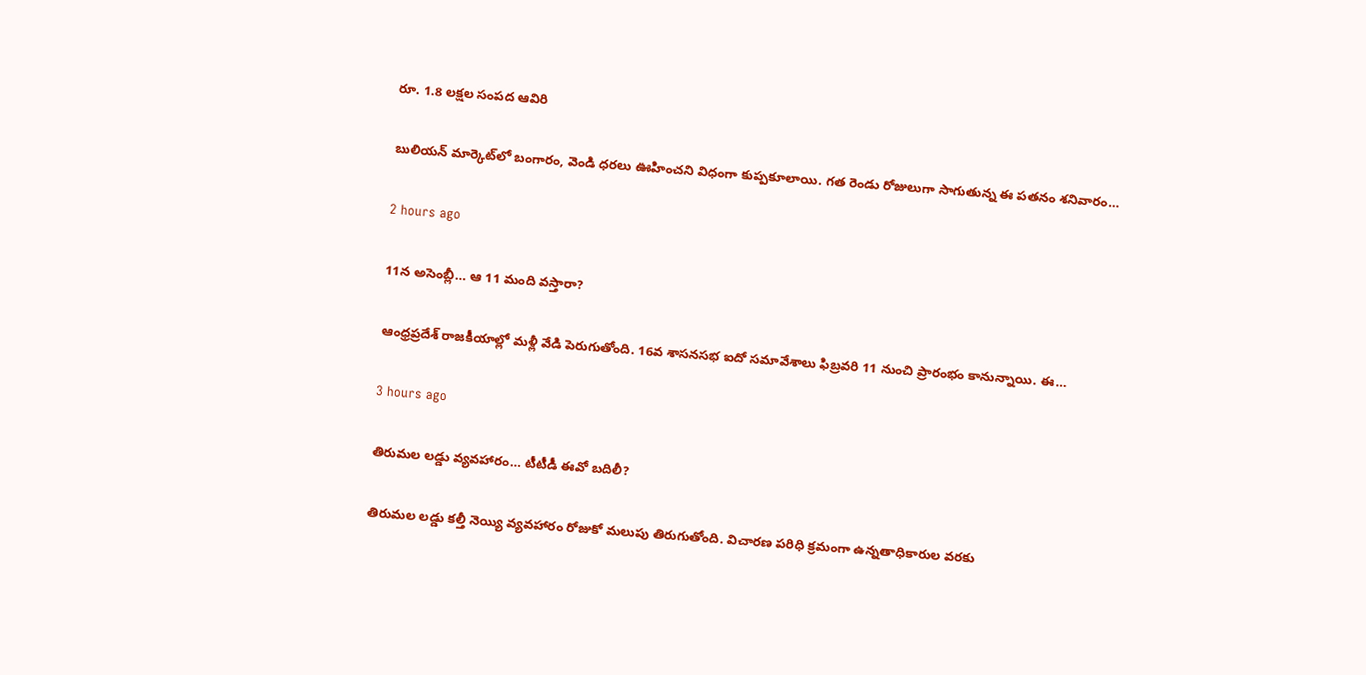రూ. 1.8 లక్షల సంపద ఆవిరి

బులియన్ మార్కెట్‌లో బంగారం, వెండి ధరలు ఊహించని విధంగా కుప్పకూలాయి. గత రెండు రోజులుగా సాగుతున్న ఈ పతనం శనివారం…

2 hours ago

11న అసెంబ్లీ… ఆ 11 మంది వస్తారా?

ఆంధ్రప్రదేశ్ రాజకీయాల్లో మళ్లీ వేడి పెరుగుతోంది. 16వ శాసనసభ ఐదో సమావేశాలు ఫిబ్రవరి 11 నుంచి ప్రారంభం కానున్నాయి. ఈ…

3 hours ago

తిరుమల లడ్డు వ్యవహారం… టీటీడీ ఈవో బదిలీ?

తిరుమల లడ్డు కల్తీ నెయ్యి వ్యవహారం రోజుకో మలుపు తిరుగుతోంది. విచారణ పరిధి క్రమంగా ఉన్నతాధికారుల వరకు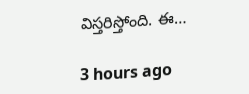విస్తరిస్తోంది. ఈ…

3 hours ago